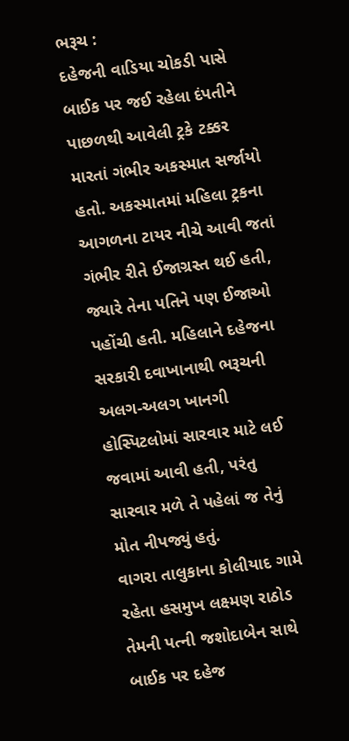ભરૂચ :
દહેજની વાડિયા ચોકડી પાસે બાઈક પર જઈ રહેલા દંપતીને પાછળથી આવેલી ટ્રકે ટક્કર મારતાં ગંભીર અકસ્માત સર્જાયો હતો. અકસ્માતમાં મહિલા ટ્રકના આગળના ટાયર નીચે આવી જતાં ગંભીર રીતે ઈજાગ્રસ્ત થઈ હતી, જ્યારે તેના પતિને પણ ઈજાઓ પહોંચી હતી. મહિલાને દહેજના સરકારી દવાખાનાથી ભરૂચની અલગ-અલગ ખાનગી હોસ્પિટલોમાં સારવાર માટે લઈ જવામાં આવી હતી, પરંતુ સારવાર મળે તે પહેલાં જ તેનું મોત નીપજ્યું હતું.
વાગરા તાલુકાના કોલીયાદ ગામે રહેતા હસમુખ લક્ષ્મણ રાઠોડ તેમની પત્ની જશોદાબેન સાથે બાઈક પર દહેજ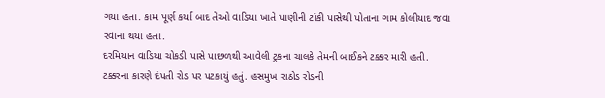ગયા હતા. કામ પૂર્ણ કર્યા બાદ તેઓ વાડિયા ખાતે પાણીની ટાંકી પાસેથી પોતાના ગામ કોલીયાદ જવા રવાના થયા હતા.
દરમિયાન વાડિયા ચોકડી પાસે પાછળથી આવેલી ટ્રકના ચાલકે તેમની બાઈકને ટક્કર મારી હતી. ટક્કરના કારણે દંપતી રોડ પર પટકાયું હતું. હસમુખ રાઠોડ રોડની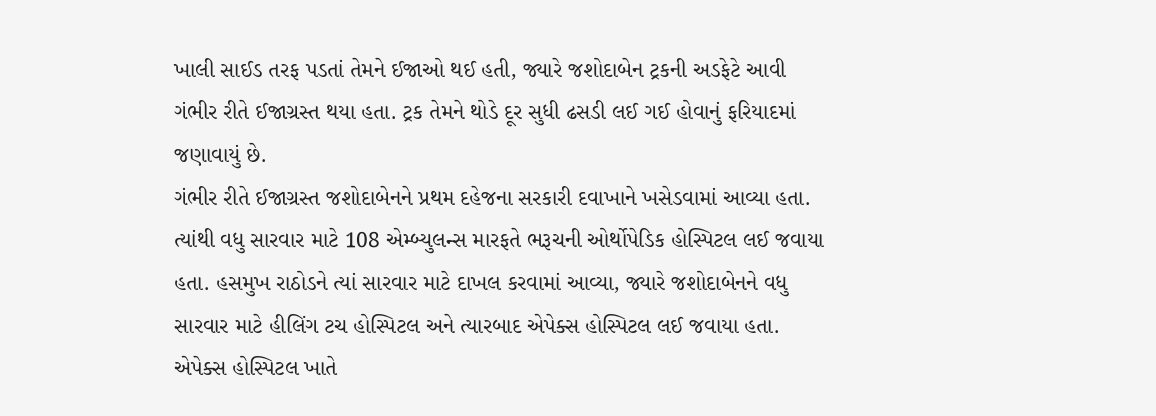ખાલી સાઈડ તરફ પડતાં તેમને ઈજાઓ થઈ હતી, જ્યારે જશોદાબેન ટ્રકની અડફેટે આવી ગંભીર રીતે ઈજાગ્રસ્ત થયા હતા. ટ્રક તેમને થોડે દૂર સુધી ઢસડી લઈ ગઈ હોવાનું ફરિયાદમાં જણાવાયું છે.
ગંભીર રીતે ઈજાગ્રસ્ત જશોદાબેનને પ્રથમ દહેજના સરકારી દવાખાને ખસેડવામાં આવ્યા હતા. ત્યાંથી વધુ સારવાર માટે 108 એમ્બ્યુલન્સ મારફતે ભરૂચની ઓર્થોપેડિક હોસ્પિટલ લઈ જવાયા હતા. હસમુખ રાઠોડને ત્યાં સારવાર માટે દાખલ કરવામાં આવ્યા, જ્યારે જશોદાબેનને વધુ સારવાર માટે હીલિંગ ટચ હોસ્પિટલ અને ત્યારબાદ એપેક્સ હોસ્પિટલ લઈ જવાયા હતા. એપેક્સ હોસ્પિટલ ખાતે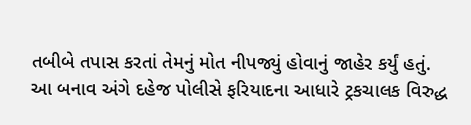તબીબે તપાસ કરતાં તેમનું મોત નીપજ્યું હોવાનું જાહેર કર્યું હતું.
આ બનાવ અંગે દહેજ પોલીસે ફરિયાદના આધારે ટ્રકચાલક વિરુદ્ધ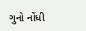ગુનો નોંધી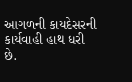આગળની કાયદેસરની કાર્યવાહી હાથ ધરી છે.